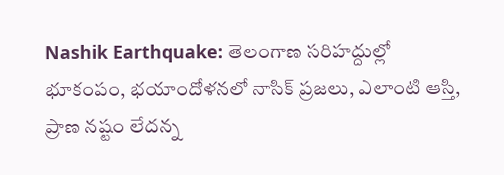Nashik Earthquake: తెలంగాణ సరిహద్దుల్లో భూకంపం, భయాందోళనలో నాసిక్ ప్రజలు, ఎలాంటి ఆస్తి, ప్రాణ నష్టం లేదన్న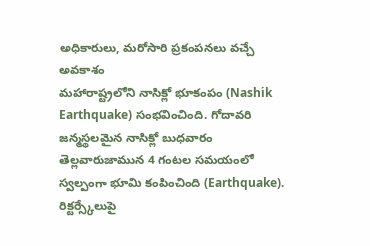అధికారులు, మరోసారి ప్రకంపనలు వచ్చే అవకాశం
మహారాష్ట్రలోని నాసిక్లో భూకంపం (Nashik Earthquake) సంభవించింది. గోదావరి జన్మస్థలమైన నాసిక్లో బుధవారం తెల్లవారుజామున 4 గంటల సమయంలో స్వల్పంగా భూమి కంపించింది (Earthquake). రిక్టర్స్కేలుపై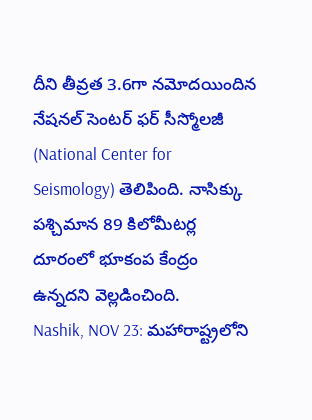దీని తీవ్రత 3.6గా నమోదయిందిన నేషనల్ సెంటర్ ఫర్ సీస్మోలజీ (National Center for Seismology) తెలిపింది. నాసిక్కు పశ్చిమాన 89 కిలోమీటర్ల దూరంలో భూకంప కేంద్రం ఉన్నదని వెల్లడించింది.
Nashik, NOV 23: మహారాష్ట్రలోని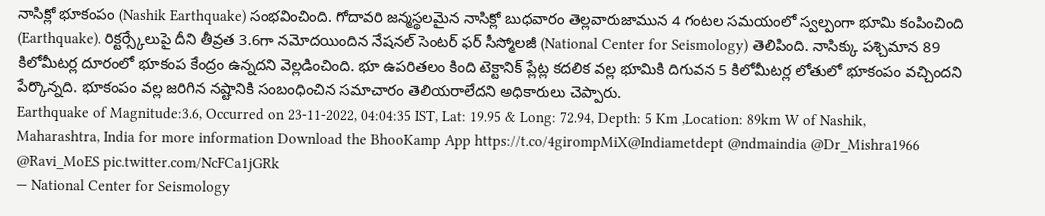నాసిక్లో భూకంపం (Nashik Earthquake) సంభవించింది. గోదావరి జన్మస్థలమైన నాసిక్లో బుధవారం తెల్లవారుజామున 4 గంటల సమయంలో స్వల్పంగా భూమి కంపించింది (Earthquake). రిక్టర్స్కేలుపై దీని తీవ్రత 3.6గా నమోదయిందిన నేషనల్ సెంటర్ ఫర్ సీస్మోలజీ (National Center for Seismology) తెలిపింది. నాసిక్కు పశ్చిమాన 89 కిలోమీటర్ల దూరంలో భూకంప కేంద్రం ఉన్నదని వెల్లడించింది. భూ ఉపరితలం కింది టెక్టానిక్ ప్లేట్ల కదలిక వల్ల భూమికి దిగువన 5 కిలోమీటర్ల లోతులో భూకంపం వచ్చిందని పేర్కొన్నది. భూకంపం వల్ల జరిగిన నష్టానికి సంబంధించిన సమాచారం తెలియరాలేదని అధికారులు చెప్పారు.
Earthquake of Magnitude:3.6, Occurred on 23-11-2022, 04:04:35 IST, Lat: 19.95 & Long: 72.94, Depth: 5 Km ,Location: 89km W of Nashik, Maharashtra, India for more information Download the BhooKamp App https://t.co/4girompMiX@Indiametdept @ndmaindia @Dr_Mishra1966 @Ravi_MoES pic.twitter.com/NcFCa1jGRk
— National Center for Seismology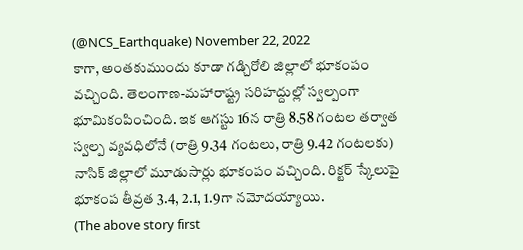(@NCS_Earthquake) November 22, 2022
కాగా, అంతకుముందు కూడా గడ్చిరోలి జిల్లాలో భూకంపం వచ్చింది. తెలంగాణ-మహారాష్ట్ర సరిహద్దుల్లో స్వల్పంగా భూమికంపించింది. ఇక ఆగస్టు 16న రాత్రి 8.58 గంటల తర్వాత స్వల్ప వ్యవధిలోనే (రాత్రి 9.34 గంటలు, రాత్రి 9.42 గంటలకు) నాసిక్ జిల్లాలో మూడుసార్లు భూకంపం వచ్చింది. రిక్టర్ స్కేలుపై భూకంప తీవ్రత 3.4, 2.1, 1.9గా నమోదయ్యాయి.
(The above story first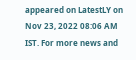appeared on LatestLY on Nov 23, 2022 08:06 AM IST. For more news and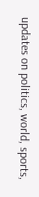updates on politics, world, sports,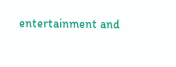entertainment and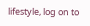lifestyle, log on to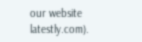our website latestly.com).